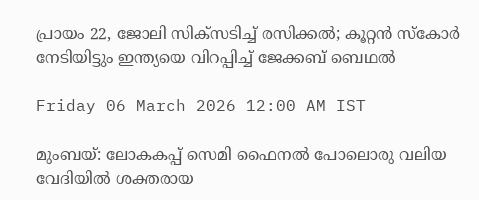പ്രായം 22, ജോലി സിക്‌സടിച്ച് രസിക്കല്‍; കൂറ്റന്‍ സ്‌കോര്‍ നേടിയിട്ടും ഇന്ത്യയെ വിറപ്പിച്ച് ജേക്കബ് ബെഥല്‍

Friday 06 March 2026 12:00 AM IST

മുംബയ്: ലോകകപ്പ് സെമി ഫൈനല്‍ പോലൊരു വലിയ വേദിയില്‍ ശക്തരായ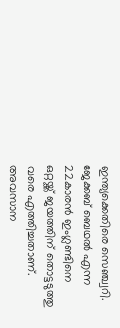ഇന്ത്യക്കെതിരെ സെഞ്ച്വറി. ജേക്കബ് ബെഥല്‍ എന്ന 22കാരന്‍ ഇംഗ്ലണ്ടിനെ ഒറ്റയ്ക്ക് ജയത്തിന് തൊട്ടടുത്തു വരെ എത്തിച്ചതാണ്. അവസാന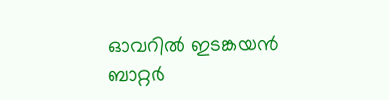ഓവറില്‍ ഇടങ്കയന്‍ ബാറ്റര്‍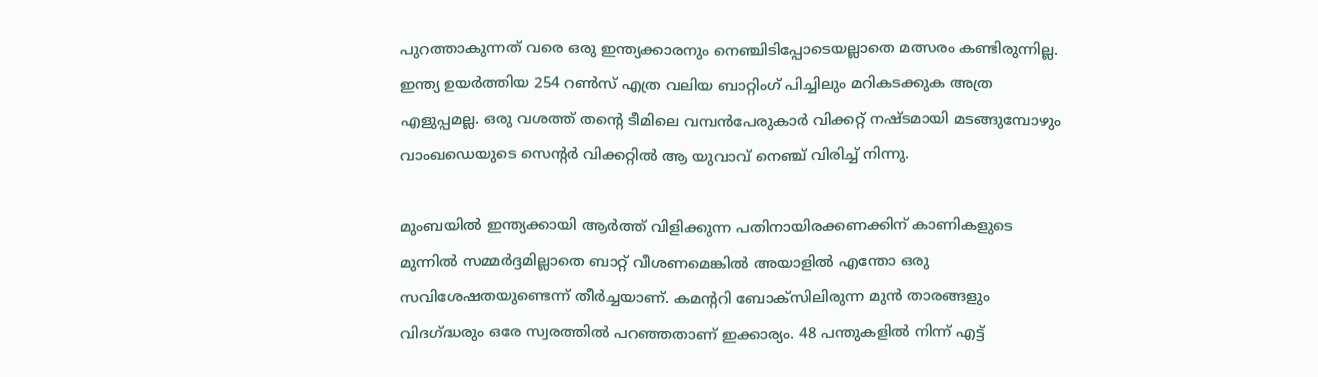പുറത്താകുന്നത് വരെ ഒരു ഇന്ത്യക്കാരനും നെഞ്ചിടിപ്പോടെയല്ലാതെ മത്സരം കണ്ടിരുന്നില്ല. ഇന്ത്യ ഉയര്‍ത്തിയ 254 റണ്‍സ് എത്ര വലിയ ബാറ്റിംഗ് പിച്ചിലും മറികടക്കുക അത്ര എളുപ്പമല്ല. ഒരു വശത്ത് തന്റെ ടീമിലെ വമ്പന്‍പേരുകാര്‍ വിക്കറ്റ് നഷ്ടമായി മടങ്ങുമ്പോഴും വാംഖഡെയുടെ സെന്റര്‍ വിക്കറ്റില്‍ ആ യുവാവ് നെഞ്ച് വിരിച്ച് നിന്നു.

മുംബയില്‍ ഇന്ത്യക്കായി ആര്‍ത്ത് വിളിക്കുന്ന പതിനായിരക്കണക്കിന് കാണികളുടെ മുന്നില്‍ സമ്മര്‍ദ്ദമില്ലാതെ ബാറ്റ് വീശണമെങ്കില്‍ അയാളില്‍ എന്തോ ഒരു സവിശേഷതയുണ്ടെന്ന് തീര്‍ച്ചയാണ്. കമന്ററി ബോക്‌സിലിരുന്ന മുന്‍ താരങ്ങളും വിദഗ്ദ്ധരും ഒരേ സ്വരത്തില്‍ പറഞ്ഞതാണ് ഇക്കാര്യം. 48 പന്തുകളില്‍ നിന്ന് എട്ട്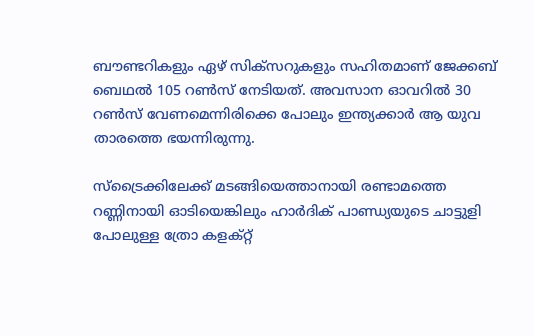ബൗണ്ടറികളും ഏഴ് സിക്‌സറുകളും സഹിതമാണ് ജേക്കബ് ബെഥല്‍ 105 റണ്‍സ് നേടിയത്. അവസാന ഓവറില്‍ 30 റണ്‍സ് വേണമെന്നിരിക്കെ പോലും ഇന്ത്യക്കാര്‍ ആ യുവ താരത്തെ ഭയന്നിരുന്നു.

സ്‌ട്രൈക്കിലേക്ക് മടങ്ങിയെത്താനായി രണ്ടാമത്തെ റണ്ണിനായി ഓടിയെങ്കിലും ഹാര്‍ദിക് പാണ്ഡ്യയുടെ ചാട്ടുളി പോലുള്ള ത്രോ കളക്റ്റ്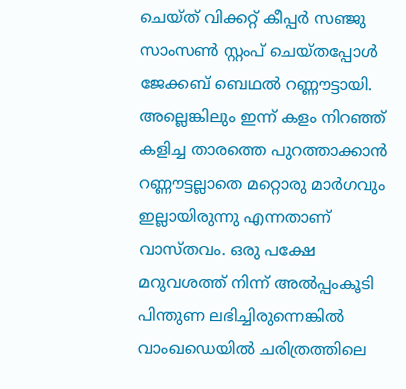ചെയ്ത് വിക്കറ്റ് കീപ്പര്‍ സഞ്ജു സാംസണ്‍ സ്റ്റംപ് ചെയ്തപ്പോള്‍ ജേക്കബ് ബെഥല്‍ റണ്ണൗട്ടായി. അല്ലെങ്കിലും ഇന്ന് കളം നിറഞ്ഞ് കളിച്ച താരത്തെ പുറത്താക്കാന്‍ റണ്ണൗട്ടല്ലാതെ മറ്റൊരു മാര്‍ഗവും ഇല്ലായിരുന്നു എന്നതാണ് വാസ്തവം. ഒരു പക്ഷേ മറുവശത്ത് നിന്ന് അല്‍പ്പംകൂടി പിന്തുണ ലഭിച്ചിരുന്നെങ്കില്‍ വാംഖഡെയില്‍ ചരിത്രത്തിലെ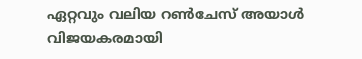ഏറ്റവും വലിയ റണ്‍ചേസ് അയാള്‍ വിജയകരമായി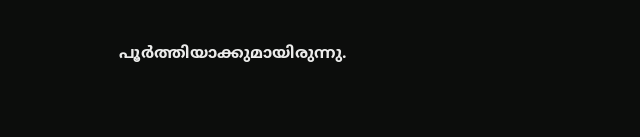പൂര്‍ത്തിയാക്കുമായിരുന്നു.